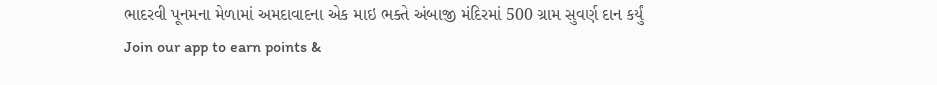ભાદરવી પૂનમના મેળામાં અમદાવાદના એક માઇ ભક્તે અંબાજી મંદિરમાં 500 ગ્રામ સુવર્ણ દાન કર્યું
Join our app to earn points &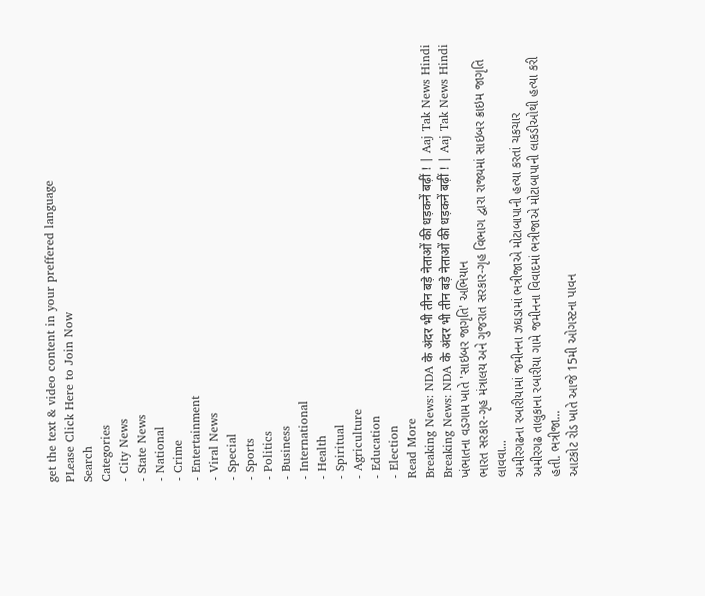get the text & video content in your preffered language
PLease Click Here to Join Now
Search
Categories
- City News
- State News
- National
- Crime
- Entertainment
- Viral News
- Special
- Sports
- Politics
- Business
- International
- Health
- Spiritual
- Agriculture
- Education
- Election
Read More
Breaking News: NDA के अंदर भी तीन बड़े नेताओं की धड़कनें बढ़ीं ! | Aaj Tak News Hindi
Breaking News: NDA के अंदर भी तीन बड़े नेताओं की धड़कनें बढ़ीं ! | Aaj Tak News Hindi
ખંભાતના વડગામ ખાતે 'સાઇબર જાગૃતિ' અભિયાન
ભારત સરકાર-ગૃહ મંત્રાલય અને ગુજરાત સરકાર-ગૃહ વિભાગ દ્વારા રાજ્યમાં સાઇબર ક્રાઇમ જાગૃતિ લાવવા...
અમીરગઢના રબારીયામાં જમીનના ઝઘડામાં ભત્રીજાએ મોટાબાપાની હત્યા કરતાં ચકચાર
અમીરગઢ તાલુકાના રબારીયા ગામે જમીનના વિવાદમાં ભત્રીજાએ મોટાબાપાની લાકડીઓથી હત્યા કરી હતી. ભત્રીજા...
આટકોટ રોડ ખાતે આજે 15મી ઓગસ્ટના પાવન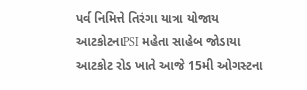પર્વ નિમિત્તે તિરંગા યાત્રા યોજાય આટકોટનાPSI મહેતા સાહેબ જોડાયા
આટકોટ રોડ ખાતે આજે 15મી ઓગસ્ટના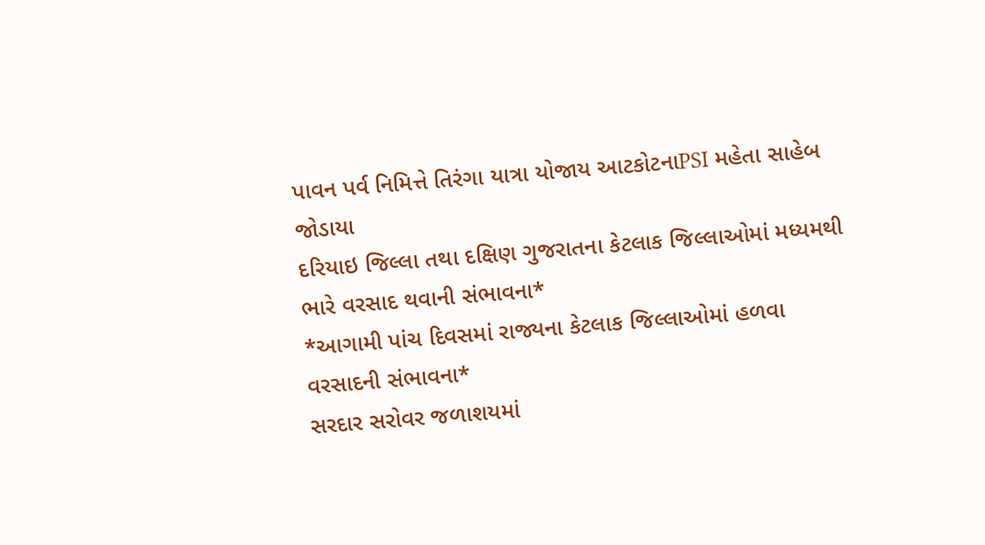પાવન પર્વ નિમિત્તે તિરંગા યાત્રા યોજાય આટકોટનાPSI મહેતા સાહેબ જોડાયા
દરિયાઇ જિલ્લા તથા દક્ષિણ ગુજરાતના કેટલાક જિલ્લાઓમાં મધ્યમથી ભારે વરસાદ થવાની સંભાવના*
*આગામી પાંચ દિવસમાં રાજ્યના કેટલાક જિલ્લાઓમાં હળવા વરસાદની સંભાવના*
સરદાર સરોવર જળાશયમાં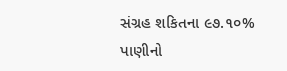સંગ્રહ શકિતના ૯૭.૧૦% પાણીનો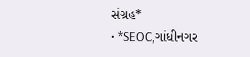સંગ્રહ*
• *SEOC,ગાંધીનગર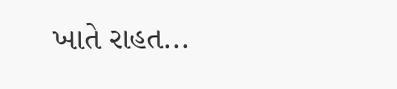ખાતે રાહત...